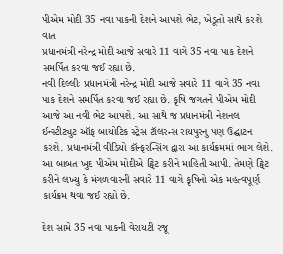પીએમ મોદી 35 નવા પાકની દેશને આપશે ભેટ, ખેડૂતો સાથે કરશે વાત
પ્રધાનમંત્રી નરેન્દ્ર મોદી આજે સવારે 11 વાગે 35 નવા પાક દેશને સમર્પિત કરવા જઈ રહ્યા છે.
નવી દિલ્લીઃ પ્રધાનમંત્રી નરેન્દ્ર મોદી આજે સવારે 11 વાગે 35 નવા પાક દેશને સમર્પિત કરવા જઈ રહ્યા છે. કૃષિ જગતને પીએમ મોદી આજે આ નવી ભેટ આપશે. આ સાથે જ પ્રધાનમંત્રી નેશનલ ઈન્સ્ટીટ્યુટ ઑફ બાયોટિક સ્ટ્રેસ ટૉલરન્સ રાયપુરનુ પણ ઉદ્ઘાટન કરશે. પ્રધાનમંત્રી વીડિયો કૉન્ફરન્સિંગ દ્વારા આ કાર્યક્રમમાં ભાગ લેશે. આ બાબત ખુદ પીએમ મોદીએ ટ્વિટ કરીને માહિતી આપી. તેમણે ટ્વિટ કરીને લખ્યુ કે મંગળવારની સવારે 11 વાગે કૃષિનો એક મહત્વપૂર્ણ કાર્યક્રમ થવા જઈ રહ્યો છે.

દેશ સામે 35 નવા પાકની વેરાયટી રજૂ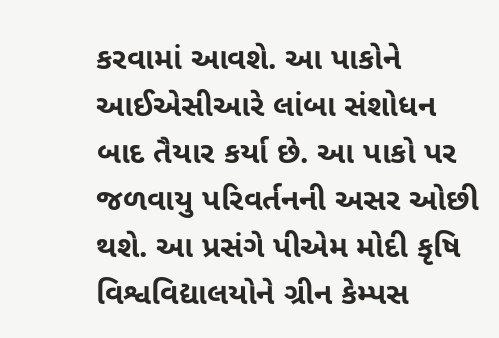કરવામાં આવશે. આ પાકોને આઈએસીઆરે લાંબા સંશોધન બાદ તૈયાર કર્યા છે. આ પાકો પર જળવાયુ પરિવર્તનની અસર ઓછી થશે. આ પ્રસંગે પીએમ મોદી કૃષિ વિશ્વવિદ્યાલયોને ગ્રીન કેમ્પસ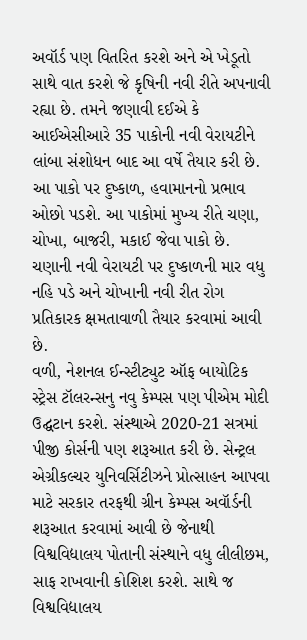અવૉર્ડ પણ વિતરિત કરશે અને એ ખેડૂતો સાથે વાત કરશે જે કૃષિની નવી રીતે અપનાવી રહ્યા છે. તમને જણાવી દઈએ કે આઈએસીઆરે 35 પાકોની નવી વેરાયટીને લાંબા સંશોધન બાદ આ વર્ષે તૈયાર કરી છે. આ પાકો પર દુષ્કાળ, હવામાનનો પ્રભાવ ઓછો પડશે. આ પાકોમાં મુખ્ય રીતે ચણા, ચોખા, બાજરી, મકાઈ જેવા પાકો છે. ચણાની નવી વેરાયટી પર દુષ્કાળની માર વધુ નહિ પડે અને ચોખાની નવી રીત રોગ પ્રતિકારક ક્ષમતાવાળી તૈયાર કરવામાં આવી છે.
વળી, નેશનલ ઈન્સ્ટીટ્યુટ ઑફ બાયોટિક સ્ટ્રેસ ટૉલરન્સનુ નવુ કેમ્પસ પણ પીએમ મોદી ઉદ્ઘટાન કરશે. સંસ્થાએ 2020-21 સત્રમાં પીજી કોર્સની પણ શરૂઆત કરી છે. સેન્ટ્રલ એગ્રીકલ્ચર યુનિવર્સિટીઝને પ્રોત્સાહન આપવા માટે સરકાર તરફથી ગ્રીન કેમ્પસ અવૉર્ડની શરૂઆત કરવામાં આવી છે જેનાથી વિશ્વવિદ્યાલય પોતાની સંસ્થાને વધુ લીલીછમ, સાફ રાખવાની કોશિશ કરશે. સાથે જ વિશ્વવિદ્યાલય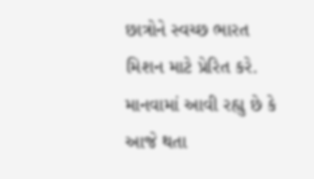છાત્રોને સ્વચ્છ ભારત મિશન માટે પ્રેરિત કરે. માનવામાં આવી રહ્યુ છે કે આજે થતા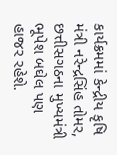કાર્યક્રમમાં કેન્દ્રીય કૃષિ મંત્રી નરેન્દ્રસિંહ તોમર, છત્તીસગઠના મુખ્યમંત્રી ભૂપેશ બઘેલ પણ હાજર રહેશે.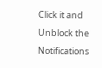Click it and Unblock the Notifications